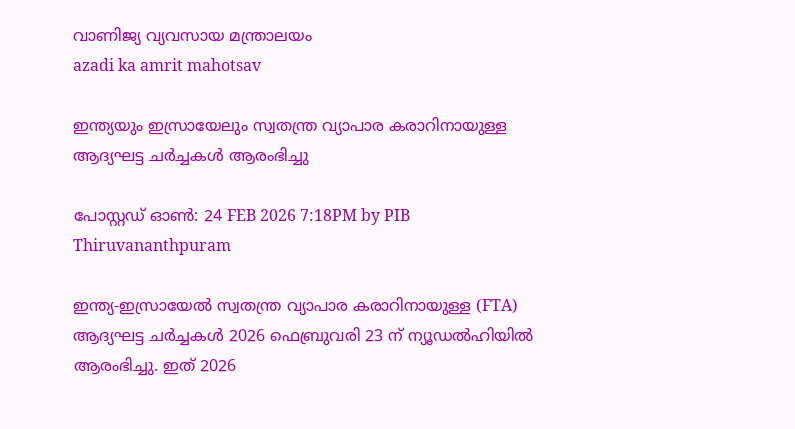വാണിജ്യ വ്യവസായ മന്ത്രാലയം
azadi ka amrit mahotsav

ഇന്ത്യയും ഇസ്രായേലും സ്വതന്ത്ര വ്യാപാര കരാറിനായുള്ള ആദ്യഘട്ട ചർച്ചകൾ ആരംഭിച്ചു

പോസ്റ്റഡ് ഓണ്‍: 24 FEB 2026 7:18PM by PIB Thiruvananthpuram

ഇന്ത്യ-ഇസ്രായേൽ സ്വതന്ത്ര വ്യാപാര കരാറിനായുള്ള (FTA) ആദ്യഘട്ട ചർച്ചകൾ 2026 ഫെബ്രുവരി 23 ന് ന്യൂഡൽഹിയിൽ ആരംഭിച്ചു. ഇത് 2026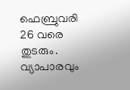ഫെബ്രുവരി 26 വരെ തുടരും. വ്യാപാരവും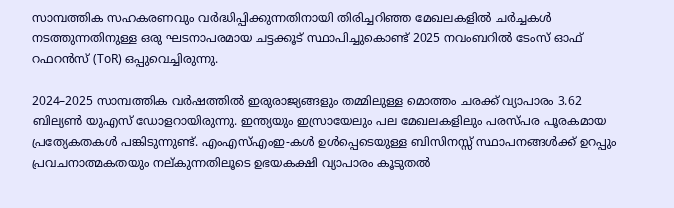സാമ്പത്തിക സഹകരണവും വർദ്ധിപ്പിക്കുന്നതിനായി തിരിച്ചറിഞ്ഞ മേഖലകളിൽ ചർച്ചകൾ നടത്തുന്നതിനുള്ള ഒരു ഘടനാപരമായ ചട്ടക്കൂട് സ്ഥാപിച്ചുകൊണ്ട് 2025 നവംബറിൽ ടേംസ് ഓഫ് റഫറൻസ് (ToR) ഒപ്പുവെച്ചിരുന്നു.

2024–2025 സാമ്പത്തിക വർഷത്തിൽ ഇരുരാജ്യങ്ങളും തമ്മിലുള്ള മൊത്തം ചരക്ക് വ്യാപാരം 3.62 ബില്യൺ യുഎസ് ഡോളറായിരുന്നു. ഇന്ത്യയും ഇസ്രായേലും പല മേഖലകളിലും പരസ്പര പൂരകമായ പ്രത്യേകതകൾ പങ്കിടുന്നുണ്ട്. എംഎസ്എംഇ-കൾ ഉൾപ്പെടെയുള്ള ബിസിനസ്സ് സ്ഥാപനങ്ങൾക്ക് ഉറപ്പും പ്രവചനാത്മകതയും നല്കുന്നതിലൂടെ ഉഭയകക്ഷി വ്യാപാരം കൂടുതൽ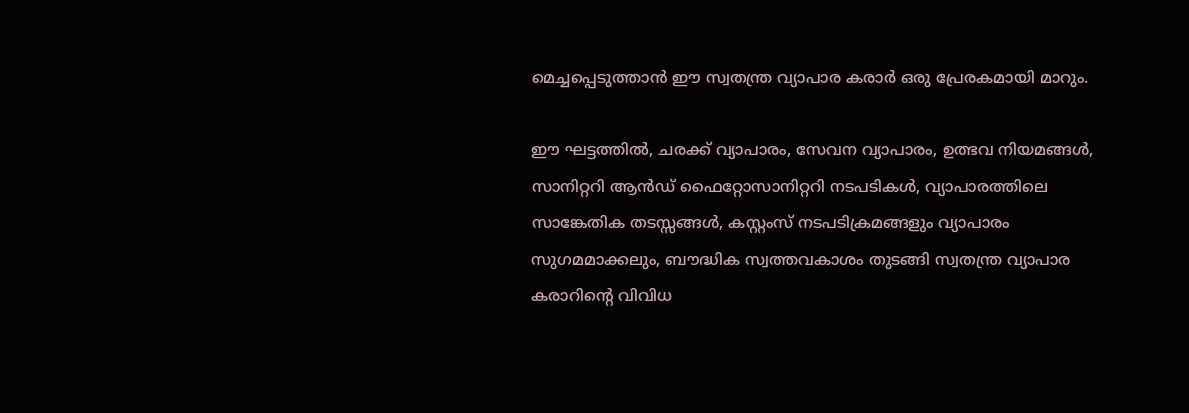മെച്ചപ്പെടുത്താൻ ഈ സ്വതന്ത്ര വ്യാപാര കരാർ ഒരു പ്രേരകമായി മാറും.

ഈ ഘട്ടത്തിൽ, ചരക്ക് വ്യാപാരം, സേവന വ്യാപാരം, ഉത്ഭവ നിയമങ്ങൾ, സാനിറ്ററി ആൻഡ് ഫൈറ്റോസാനിറ്ററി നടപടികൾ, വ്യാപാരത്തിലെ സാങ്കേതിക തടസ്സങ്ങൾ, കസ്റ്റംസ് നടപടിക്രമങ്ങളും വ്യാപാരം സുഗമമാക്കലും, ബൗദ്ധിക സ്വത്തവകാശം തുടങ്ങി സ്വതന്ത്ര വ്യാപാര കരാറിൻ്റെ വിവിധ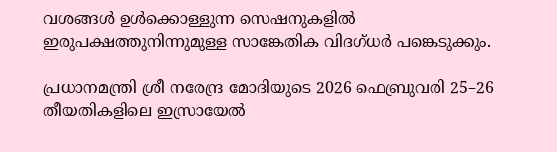വശങ്ങൾ ഉൾക്കൊള്ളുന്ന സെഷനുകളിൽ ഇരുപക്ഷത്തുനിന്നുമുള്ള സാങ്കേതിക വിദഗ്ധർ പങ്കെടുക്കും.

പ്രധാനമന്ത്രി ശ്രീ നരേന്ദ്ര മോദിയുടെ 2026 ഫെബ്രുവരി 25–26 തീയതികളിലെ ഇസ്രായേൽ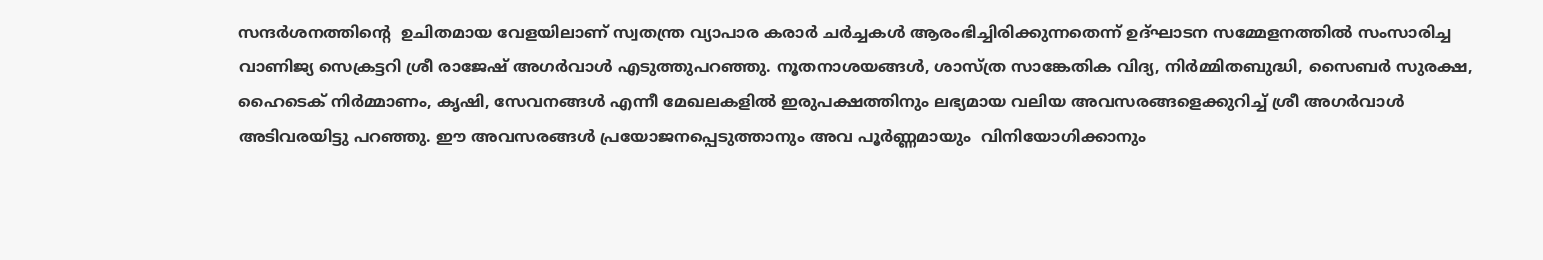സന്ദർശനത്തിൻ്റെ  ഉചിതമായ വേളയിലാണ് സ്വതന്ത്ര വ്യാപാര കരാർ ചർച്ചകൾ ആരംഭിച്ചിരിക്കുന്നതെന്ന് ഉദ്ഘാടന സമ്മേളനത്തിൽ സംസാരിച്ച വാണിജ്യ സെക്രട്ടറി ശ്രീ രാജേഷ് അഗർവാൾ എടുത്തുപറഞ്ഞു. നൂതനാശയങ്ങൾ, ശാസ്ത്ര സാങ്കേതിക വിദ്യ, നിർമ്മിതബുദ്ധി, സൈബർ സുരക്ഷ, ഹൈടെക് നിർമ്മാണം, കൃഷി, സേവനങ്ങൾ എന്നീ മേഖലകളിൽ ഇരുപക്ഷത്തിനും ലഭ്യമായ വലിയ അവസരങ്ങളെക്കുറിച്ച് ശ്രീ അഗർവാൾ അടിവരയിട്ടു പറഞ്ഞു. ഈ അവസരങ്ങൾ പ്രയോജനപ്പെടുത്താനും അവ പൂർണ്ണമായും  വിനിയോഗിക്കാനും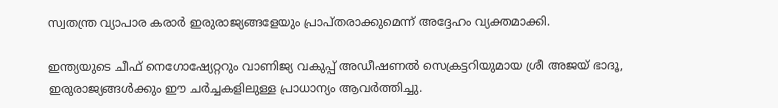സ്വതന്ത്ര വ്യാപാര കരാർ ഇരുരാജ്യങ്ങളേയും പ്രാപ്തരാക്കുമെന്ന് അദ്ദേഹം വ്യക്തമാക്കി.

ഇന്ത്യയുടെ ചീഫ് നെഗോഷ്യേറ്ററും വാണിജ്യ വകുപ്പ് അഡീഷണൽ സെക്രട്ടറിയുമായ ശ്രീ അജയ് ഭാദൂ, ഇരുരാജ്യങ്ങൾക്കും ഈ ചർച്ചകളിലുള്ള പ്രാധാന്യം ആവർത്തിച്ചു.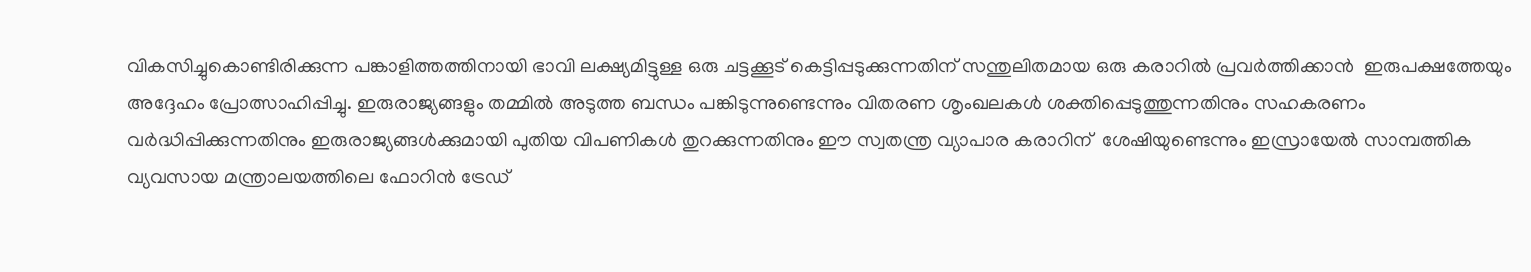വികസിച്ചുകൊണ്ടിരിക്കുന്ന പങ്കാളിത്തത്തിനായി ഭാവി ലക്ഷ്യമിട്ടുള്ള ഒരു ചട്ടക്കൂട് കെട്ടിപ്പടുക്കുന്നതിന് സന്തുലിതമായ ഒരു കരാറിൽ പ്രവർത്തിക്കാൻ  ഇരുപക്ഷത്തേയും അദ്ദേഹം പ്രോത്സാഹിപ്പിച്ചു. ഇരുരാജ്യങ്ങളും തമ്മിൽ അടുത്ത ബന്ധം പങ്കിടുന്നുണ്ടെന്നും വിതരണ ശൃംഖലകൾ ശക്തിപ്പെടുത്തുന്നതിനും സഹകരണം വർദ്ധിപ്പിക്കുന്നതിനും ഇരുരാജ്യങ്ങൾക്കുമായി പുതിയ വിപണികൾ തുറക്കുന്നതിനും ഈ സ്വതന്ത്ര വ്യാപാര കരാറിന്  ശേഷിയുണ്ടെന്നും ഇസ്രായേൽ സാമ്പത്തിക വ്യവസായ മന്ത്രാലയത്തിലെ ഫോറിൻ ട്രേഡ്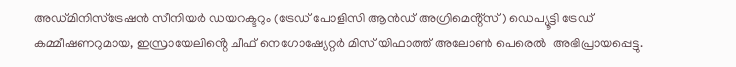അഡ്മിനിസ്‌ട്രേഷൻ സീനിയർ ഡയറക്ടറും (ട്രേഡ് പോളിസി ആൻഡ് അഗ്രിമെൻ്റ്സ്) ഡെപ്യൂട്ടി ട്രേഡ് കമ്മീഷണറുമായ, ഇസ്രായേലിൻ്റെ ചീഫ് നെഗോഷ്യേറ്റർ മിസ് യിഫാത്ത് അലോൺ പെരെൽ  അഭിപ്രായപ്പെട്ടു.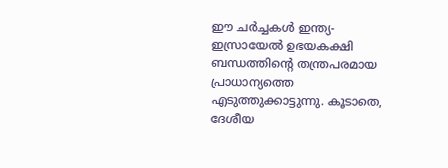ഈ ചർച്ചകൾ ഇന്ത്യ-ഇസ്രായേൽ ഉഭയകക്ഷി ബന്ധത്തിൻ്റെ തന്ത്രപരമായ പ്രാധാന്യത്തെ എടുത്തുക്കാട്ടുന്നു. കൂടാതെ, ദേശീയ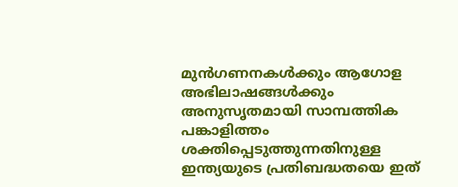മുൻഗണനകൾക്കും ആഗോള അഭിലാഷങ്ങൾക്കും അനുസൃതമായി സാമ്പത്തിക പങ്കാളിത്തം ശക്തിപ്പെടുത്തുന്നതിനുള്ള ഇന്ത്യയുടെ പ്രതിബദ്ധതയെ ഇത്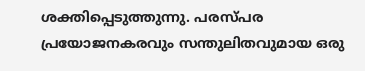ശക്തിപ്പെടുത്തുന്നു. പരസ്പര പ്രയോജനകരവും സന്തുലിതവുമായ ഒരു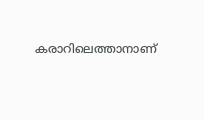കരാറിലെത്താനാണ്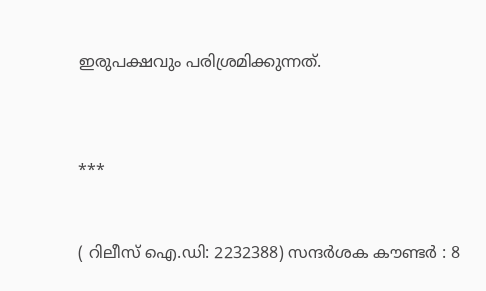ഇരുപക്ഷവും പരിശ്രമിക്കുന്നത്.



***


( റിലീസ് ഐ.ഡി: 2232388) സന്ദര്‍ശക കൗണ്ടര്‍ : 8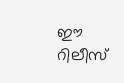ഈ റിലീസ്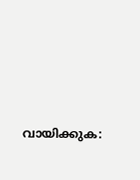വായിക്കുക: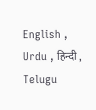English , Urdu , हिन्दी , Telugu